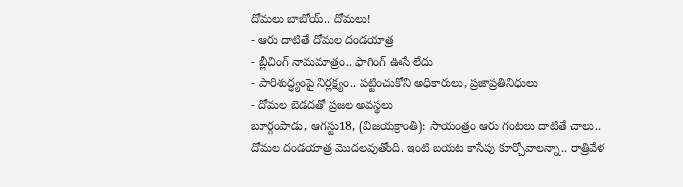దోమలు బాబోయ్.. దోమలు!
- ఆరు దాటితే దోమల దండయాత్ర
- బ్లీచింగ్ నామమాత్రం.. ఫాగింగ్ ఊసే లేదు
- పారిశుద్ధ్యంపై నిర్లక్ష్యం.. పట్టించుకోని అధికారులు, ప్రజాప్రతినిధులు
- దోమల బెడదతో ప్రజల అవస్థలు
బూర్గంపాడు, ఆగస్టు18, (విజయక్రాంతి): సాయంత్రం ఆరు గంటలు దాటితే చాలు.. దోమల దండయాత్ర మొదలవుతోంది. ఇంటి బయట కాసేపు కూర్చోవాలన్నా.. రాత్రివేళ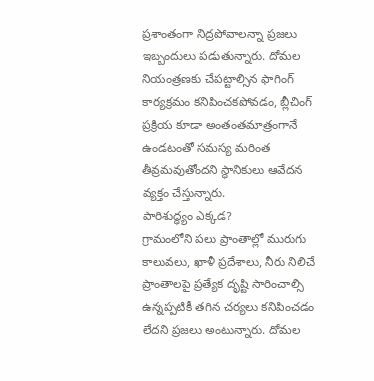ప్రశాంతంగా నిద్రపోవాలన్నా ప్రజలు ఇబ్బందులు పడుతున్నారు. దోమల నియంత్రణకు చేపట్టాల్సిన ఫాగింగ్ కార్యక్రమం కనిపించకపోవడం, బ్లీచింగ్ ప్రక్రియ కూడా అంతంతమాత్రంగానే ఉండటంతో సమస్య మరింత తీవ్రమవుతోందని స్థానికులు ఆవేదన వ్యక్తం చేస్తున్నారు.
పారిశుద్ధ్యం ఎక్కడ?
గ్రామంలోని పలు ప్రాంతాల్లో మురుగు కాలువలు, ఖాళీ ప్రదేశాలు, నీరు నిలిచే ప్రాంతాలపై ప్రత్యేక దృష్టి సారించాల్సి ఉన్నప్పటికీ తగిన చర్యలు కనిపించడం లేదని ప్రజలు అంటున్నారు. దోమల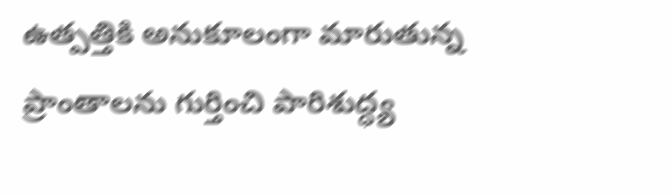ఉత్పత్తికి అనుకూలంగా మారుతున్న ప్రాంతాలను గుర్తించి పారిశుద్ధ్య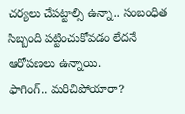చర్యలు చేపట్టాల్సి ఉన్నా.. సంబంధిత సిబ్బంది పట్టించుకోవడం లేదనే ఆరోపణలు ఉన్నాయి.
ఫాగింగ్.. మరిచిపోయారా?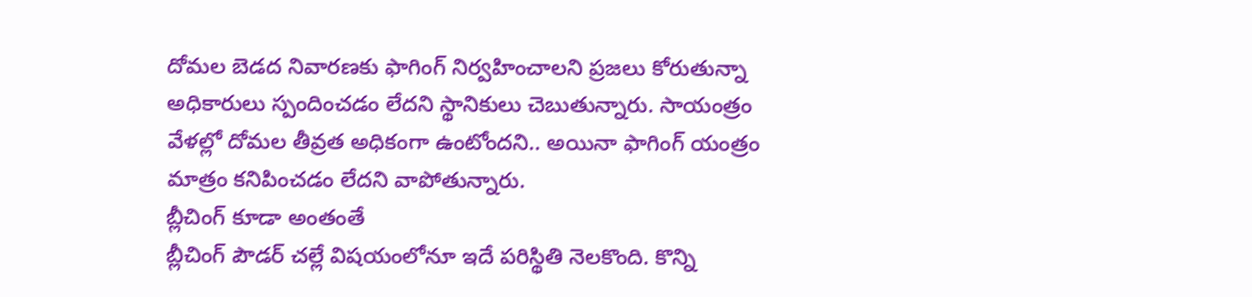దోమల బెడద నివారణకు ఫాగింగ్ నిర్వహించాలని ప్రజలు కోరుతున్నా అధికారులు స్పందించడం లేదని స్థానికులు చెబుతున్నారు. సాయంత్రం వేళల్లో దోమల తీవ్రత అధికంగా ఉంటోందని.. అయినా ఫాగింగ్ యంత్రం మాత్రం కనిపించడం లేదని వాపోతున్నారు.
బ్లీచింగ్ కూడా అంతంతే
బ్లీచింగ్ పౌడర్ చల్లే విషయంలోనూ ఇదే పరిస్థితి నెలకొంది. కొన్ని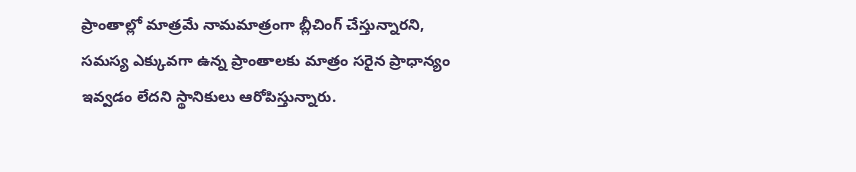ప్రాంతాల్లో మాత్రమే నామమాత్రంగా బ్లీచింగ్ చేస్తున్నారని, సమస్య ఎక్కువగా ఉన్న ప్రాంతాలకు మాత్రం సరైన ప్రాధాన్యం ఇవ్వడం లేదని స్థానికులు ఆరోపిస్తున్నారు.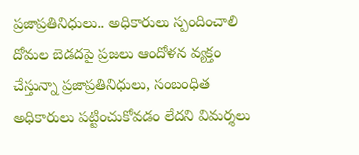ప్రజాప్రతినిధులు.. అధికారులు స్పందించాలి
దోమల బెడదపై ప్రజలు ఆందోళన వ్యక్తం చేస్తున్నా ప్రజాప్రతినిధులు, సంబంధిత అధికారులు పట్టించుకోవడం లేదని విమర్శలు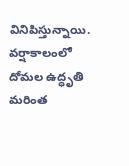వినిపిస్తున్నాయి. వర్షాకాలంలో దోమల ఉద్ధృతి మరింత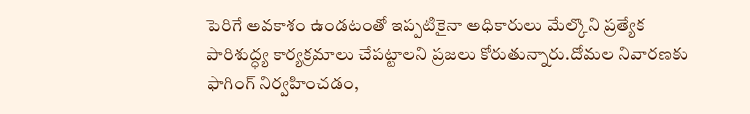పెరిగే అవకాశం ఉండటంతో ఇప్పటికైనా అధికారులు మేల్కొని ప్రత్యేక పారిశుద్ధ్య కార్యక్రమాలు చేపట్టాలని ప్రజలు కోరుతున్నారు.దోమల నివారణకు ఫాగింగ్ నిర్వహించడం,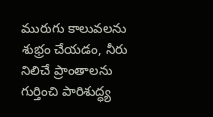మురుగు కాలువలను శుభ్రం చేయడం, నీరు నిలిచే ప్రాంతాలను గుర్తించి పారిశుద్ధ్య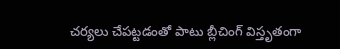చర్యలు చేపట్టడంతో పాటు బ్లీచింగ్ విస్తృతంగా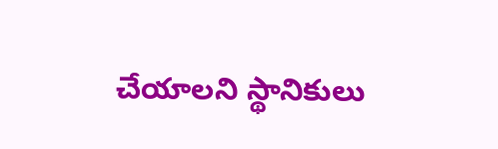చేయాలని స్థానికులు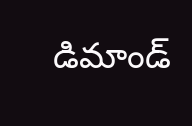డిమాండ్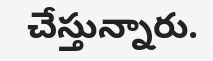చేస్తున్నారు.